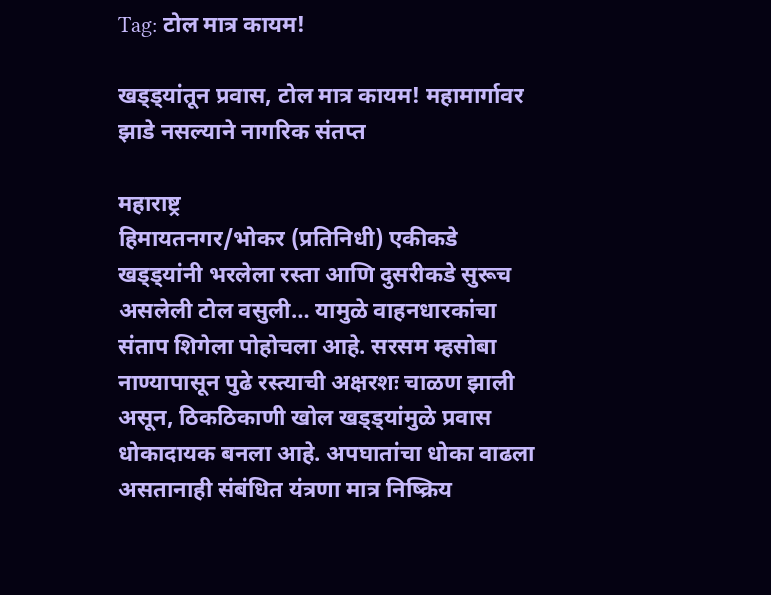Tag: टोल मात्र कायम!

खड्ड्यांतून प्रवास, टोल मात्र कायम! महामार्गावर झाडे नसल्याने नागरिक संतप्त

महाराष्ट्र
हिमायतनगर/भोकर (प्रतिनिधी) एकीकडे खड्ड्यांनी भरलेला रस्ता आणि दुसरीकडे सुरूच असलेली टोल वसुली… यामुळे वाहनधारकांचा संताप शिगेला पोहोचला आहे. सरसम म्हसोबा नाण्यापासून पुढे रस्त्याची अक्षरशः चाळण झाली असून, ठिकठिकाणी खोल खड्ड्यांमुळे प्रवास धोकादायक बनला आहे. अपघातांचा धोका वाढला असतानाही संबंधित यंत्रणा मात्र निष्क्रिय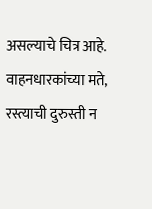असल्याचे चित्र आहे. वाहनधारकांच्या मते, रस्त्याची दुरुस्ती न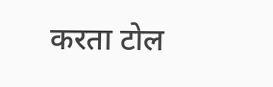करता टोल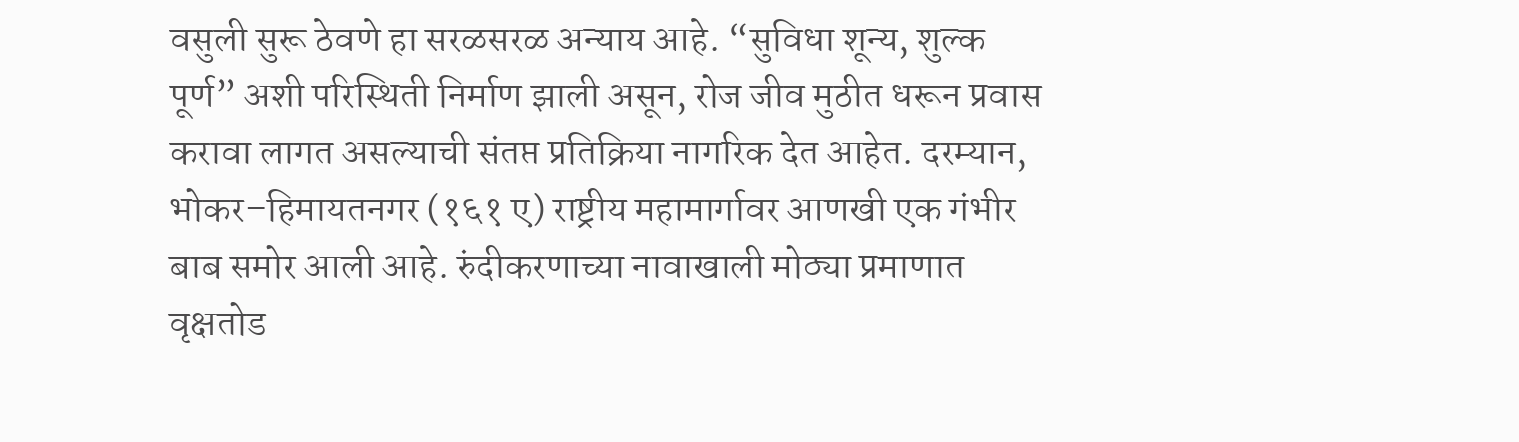वसुली सुरू ठेवणे हा सरळसरळ अन्याय आहे. “सुविधा शून्य, शुल्क पूर्ण” अशी परिस्थिती निर्माण झाली असून, रोज जीव मुठीत धरून प्रवास करावा लागत असल्याची संतप्त प्रतिक्रिया नागरिक देत आहेत. दरम्यान, भोकर–हिमायतनगर (१६१ ए) राष्ट्रीय महामार्गावर आणखी एक गंभीर बाब समोर आली आहे. रुंदीकरणाच्या नावाखाली मोठ्या प्रमाणात वृक्षतोड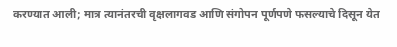करण्यात आली; मात्र त्यानंतरची वृक्षलागवड आणि संगोपन पूर्णपणे फसल्याचे दिसून येत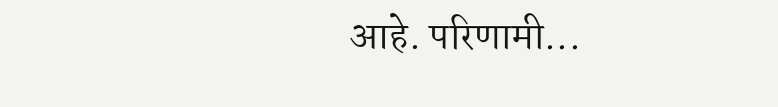आहे. परिणामी...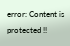error: Content is protected !!